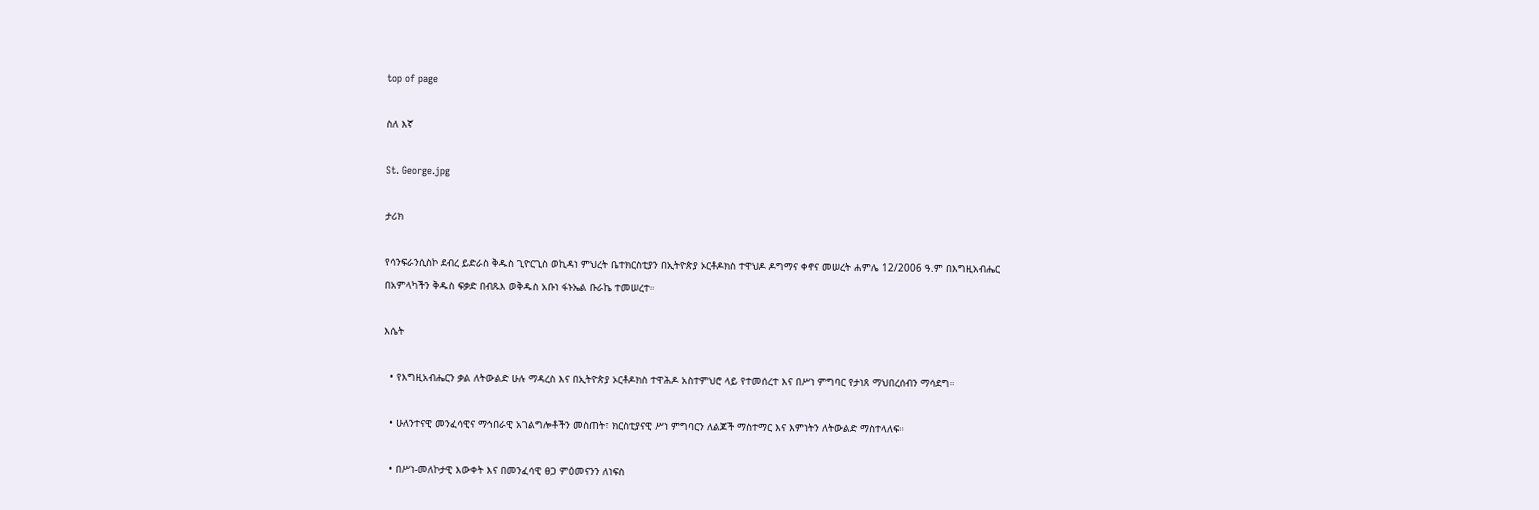top of page

ስለ እኛ

St. George.jpg

ታሪክ

የሳንፍራንሲስኮ ደብረ ይድራስ ቅዱስ ጊዮርጊስ ወኪዳነ ምህረት ቤተክርስቲያን በኢትዮጵያ ኦርቶዶክስ ተዋህዶ ዶግማና ቀኖና መሠረት ሐምሌ 12/2006 ዓ.ም በእግዚአብሔር በአምላካችን ቅዱስ ፍቃድ በብጹእ ወቅዱስ አቡነ ፋኑኤል ቡራኬ ተመሠረተ።

እሴት

  • የእግዚአብሔርን ቃል ለትውልድ ሁሉ ማዳረስ እና በኢትዮጵያ ኦርቶዶክስ ተዋሕዶ አስተምህሮ ላይ የተመሰረተ እና በሥነ ምግባር የታነጸ ማህበረሰብን ማሳደግ።

  • ሁለንተናዊ መንፈሳዊና ማኅበራዊ አገልግሎቶችን መስጠት፣ ክርስቲያናዊ ሥነ ምግባርን ለልጆች ማስተማር እና እምነትን ለትውልድ ማስተላለፍ።

  • በሥነ-መለኮታዊ እውቀት እና በመንፈሳዊ ፀጋ ምዕመናንን ለነፍስ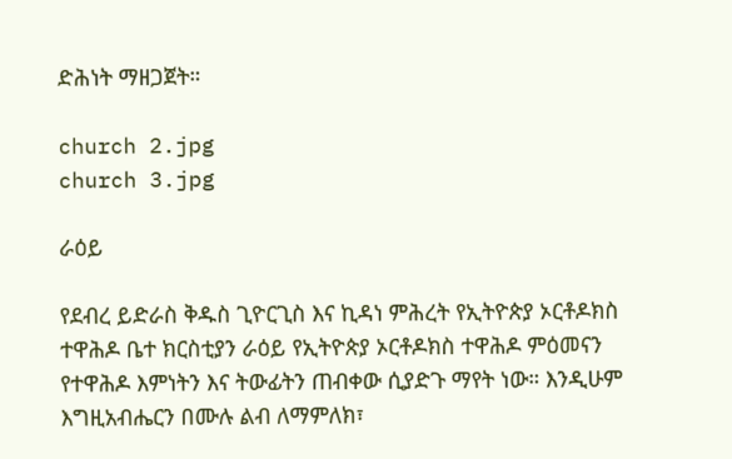ድሕነት ማዘጋጀት።

church 2.jpg
church 3.jpg

ራዕይ

የደብረ ይድራስ ቅዱስ ጊዮርጊስ እና ኪዳነ ምሕረት የኢትዮጵያ ኦርቶዶክስ ተዋሕዶ ቤተ ክርስቲያን ራዕይ የኢትዮጵያ ኦርቶዶክስ ተዋሕዶ ምዕመናን የተዋሕዶ እምነትን እና ትውፊትን ጠብቀው ሲያድጉ ማየት ነው። እንዲሁም እግዚአብሔርን በሙሉ ልብ ለማምለክ፣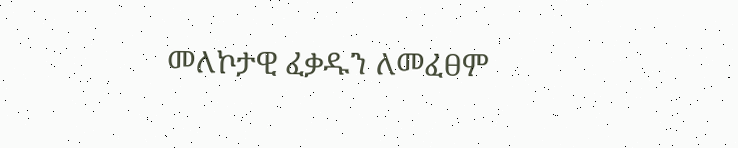መለኮታዊ ፈቃዱን ለመፈፀም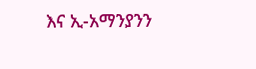እና ኢ-አማንያንን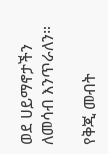ወደ ሀይማኖታችን ለመሳብ እንጥራለን።

የቅጂ መብት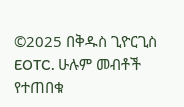©2025 በቅዱስ ጊዮርጊስ EOTC. ሁሉም መብቶች የተጠበቁ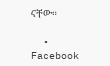ናቸው።

  • Facebook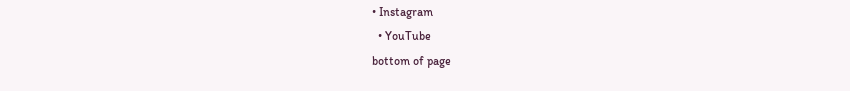• Instagram
  • YouTube
bottom of page